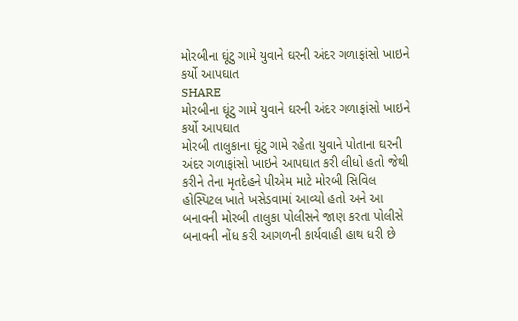મોરબીના ઘૂંટુ ગામે યુવાને ઘરની અંદર ગળાફાંસો ખાઇને કર્યો આપઘાત
SHARE
મોરબીના ઘૂંટુ ગામે યુવાને ઘરની અંદર ગળાફાંસો ખાઇને કર્યો આપઘાત
મોરબી તાલુકાના ઘૂંટુ ગામે રહેતા યુવાને પોતાના ઘરની અંદર ગળાફાંસો ખાઇને આપઘાત કરી લીધો હતો જેથી કરીને તેના મૃતદેહને પીએમ માટે મોરબી સિવિલ હોસ્પિટલ ખાતે ખસેડવામાં આવ્યો હતો અને આ બનાવની મોરબી તાલુકા પોલીસને જાણ કરતા પોલીસે બનાવની નોંધ કરી આગળની કાર્યવાહી હાથ ધરી છે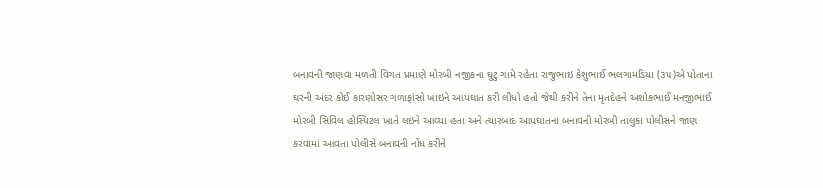બનાવની જાણવા મળતી વિગત પ્રમાણે મોરબી નજીકના ઘુટુ ગામે રહેતા રાજુભાઇ કેશુભાઈ ભલગામડિયા (૩૫)એ પોતાના ઘરની અંદર કોઈ કારણોસર ગળાફાંસો ખાઇને આપઘાત કરી લીધો હતો જેથી કરીને તેના મૃતદેહને અશોકભાઈ મનજીભાઈ મોરબી સિવિલ હોસ્પિટલ ખાતે લઇને આવ્યા હતા અને ત્યારબાદ આપઘાતના બનાવની મોરબી તાલુકા પોલીસને જાણ કરવામાં આવતા પોલીસે બનાવની નોંધ કરીને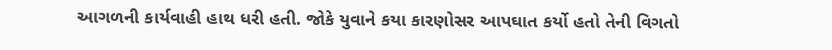આગળની કાર્યવાહી હાથ ધરી હતી. જોકે યુવાને કયા કારણોસર આપઘાત કર્યો હતો તેની વિગતો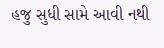હજુ સુધી સામે આવી નથી